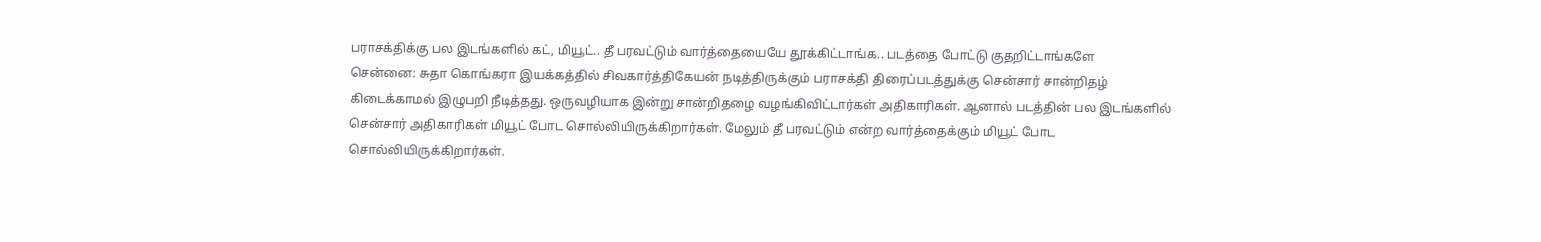பராசக்திக்கு பல இடங்களில் கட், மியூட்.. தீ பரவட்டும் வார்த்தையையே தூக்கிட்டாங்க.. படத்தை போட்டு குதறிட்டாங்களே
சென்னை: சுதா கொங்கரா இயக்கத்தில் சிவகார்த்திகேயன் நடித்திருக்கும் பராசக்தி திரைப்படத்துக்கு சென்சார் சான்றிதழ் கிடைக்காமல் இழுபறி நீடித்தது. ஒருவழியாக இன்று சான்றிதழை வழங்கிவிட்டார்கள் அதிகாரிகள். ஆனால் படத்தின் பல இடங்களில் சென்சார் அதிகாரிகள் மியூட் போட சொல்லியிருக்கிறார்கள். மேலும் தீ பரவட்டும் என்ற வார்த்தைக்கும் மியூட் போட சொல்லியிருக்கிறார்கள்.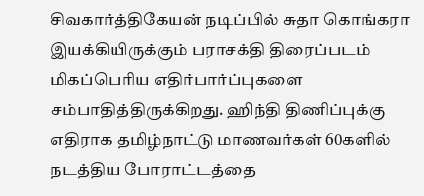சிவகார்த்திகேயன் நடிப்பில் சுதா கொங்கரா இயக்கியிருக்கும் பராசக்தி திரைப்படம் மிகப்பெரிய எதிர்பார்ப்புகளை சம்பாதித்திருக்கிறது. ஹிந்தி திணிப்புக்கு எதிராக தமிழ்நாட்டு மாணவர்கள் 60களில் நடத்திய போராட்டத்தை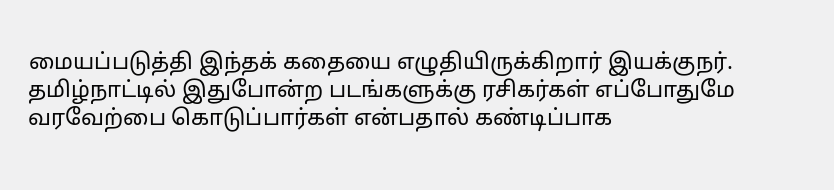மையப்படுத்தி இந்தக் கதையை எழுதியிருக்கிறார் இயக்குநர். தமிழ்நாட்டில் இதுபோன்ற படங்களுக்கு ரசிகர்கள் எப்போதுமே வரவேற்பை கொடுப்பார்கள் என்பதால் கண்டிப்பாக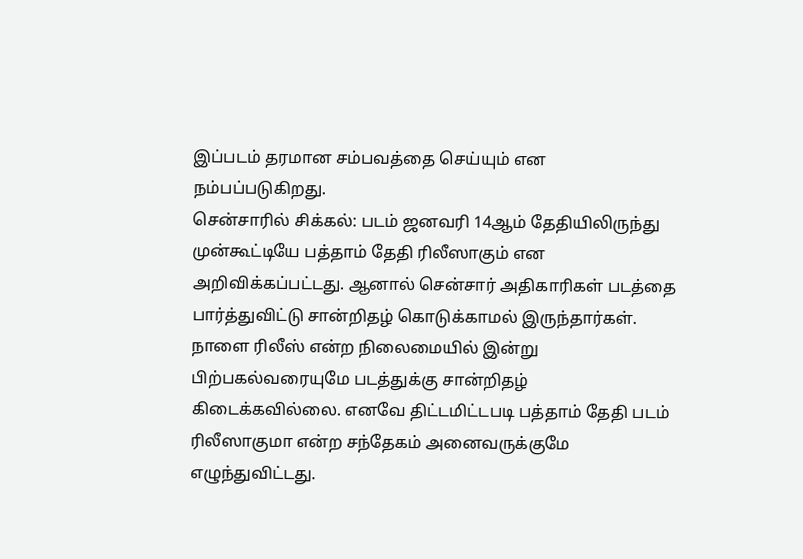இப்படம் தரமான சம்பவத்தை செய்யும் என நம்பப்படுகிறது.
சென்சாரில் சிக்கல்: படம் ஜனவரி 14ஆம் தேதியிலிருந்து முன்கூட்டியே பத்தாம் தேதி ரிலீஸாகும் என அறிவிக்கப்பட்டது. ஆனால் சென்சார் அதிகாரிகள் படத்தை பார்த்துவிட்டு சான்றிதழ் கொடுக்காமல் இருந்தார்கள். நாளை ரிலீஸ் என்ற நிலைமையில் இன்று பிற்பகல்வரையுமே படத்துக்கு சான்றிதழ் கிடைக்கவில்லை. எனவே திட்டமிட்டபடி பத்தாம் தேதி படம் ரிலீஸாகுமா என்ற சந்தேகம் அனைவருக்குமே எழுந்துவிட்டது.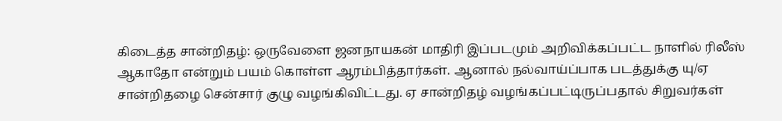கிடைத்த சான்றிதழ்: ஒருவேளை ஜனநாயகன் மாதிரி இப்படமும் அறிவிக்கப்பட்ட நாளில் ரிலீஸ் ஆகாதோ என்றும் பயம் கொள்ள ஆரம்பித்தார்கள். ஆனால் நல்வாய்ப்பாக படத்துக்கு யு/ஏ சான்றிதழை சென்சார் குழு வழங்கிவிட்டது. ஏ சான்றிதழ் வழங்கப்பட்டிருப்பதால் சிறுவர்கள்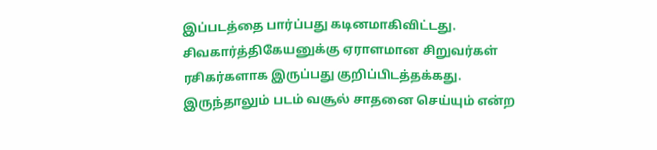இப்படத்தை பார்ப்பது கடினமாகிவிட்டது. சிவகார்த்திகேயனுக்கு ஏராளமான சிறுவர்கள் ரசிகர்களாக இருப்பது குறிப்பிடத்தக்கது. இருந்தாலும் படம் வசூல் சாதனை செய்யும் என்ற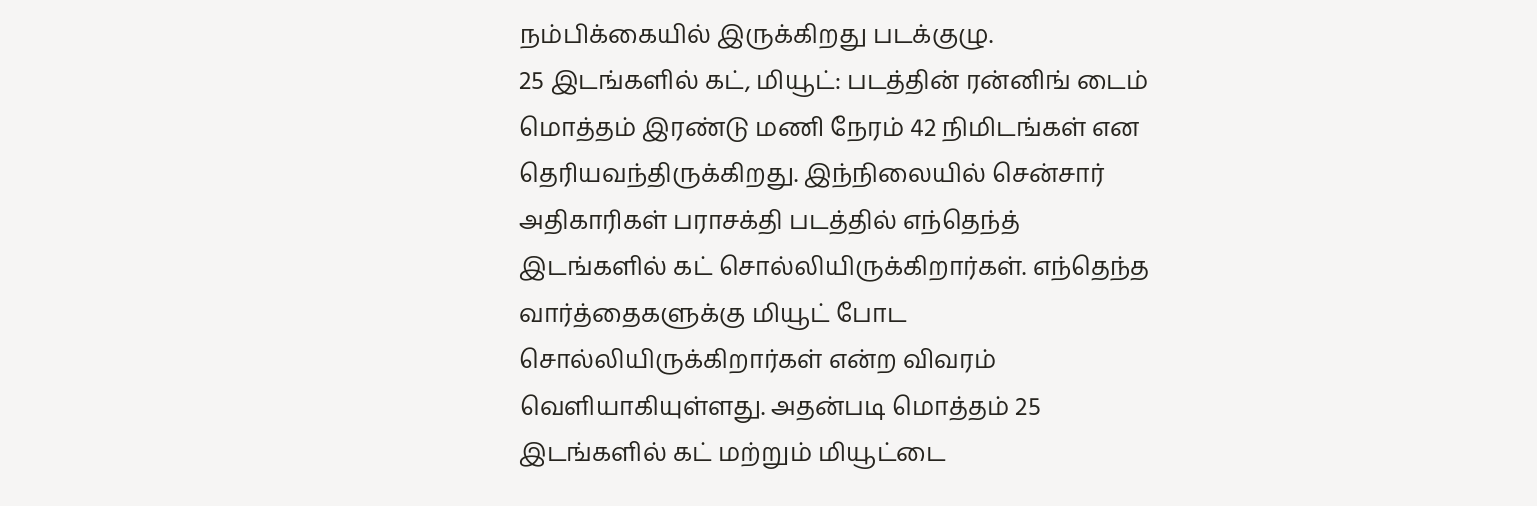நம்பிக்கையில் இருக்கிறது படக்குழு.
25 இடங்களில் கட், மியூட்: படத்தின் ரன்னிங் டைம் மொத்தம் இரண்டு மணி நேரம் 42 நிமிடங்கள் என தெரியவந்திருக்கிறது. இந்நிலையில் சென்சார் அதிகாரிகள் பராசக்தி படத்தில் எந்தெந்த் இடங்களில் கட் சொல்லியிருக்கிறார்கள். எந்தெந்த வார்த்தைகளுக்கு மியூட் போட சொல்லியிருக்கிறார்கள் என்ற விவரம் வெளியாகியுள்ளது. அதன்படி மொத்தம் 25 இடங்களில் கட் மற்றும் மியூட்டை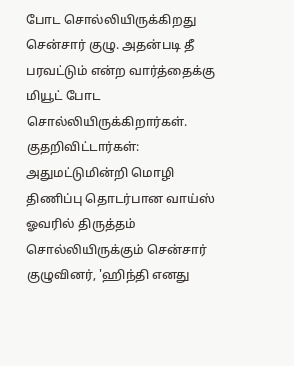போட சொல்லியிருக்கிறது சென்சார் குழு. அதன்படி தீ பரவட்டும் என்ற வார்த்தைக்கு மியூட் போட சொல்லியிருக்கிறார்கள்.
குதறிவிட்டார்கள்: அதுமட்டுமின்றி மொழி திணிப்பு தொடர்பான வாய்ஸ் ஓவரில் திருத்தம் சொல்லியிருக்கும் சென்சார் குழுவினர், 'ஹிந்தி எனது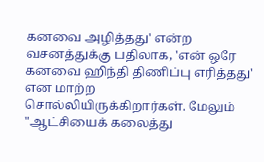கனவை அழித்தது' என்ற வசனத்துக்கு பதிலாக, 'என் ஒரே கனவை ஹிந்தி திணிப்பு எரித்தது' என மாற்ற சொல்லியிருக்கிறார்கள். மேலும் "ஆட்சியைக் கலைத்து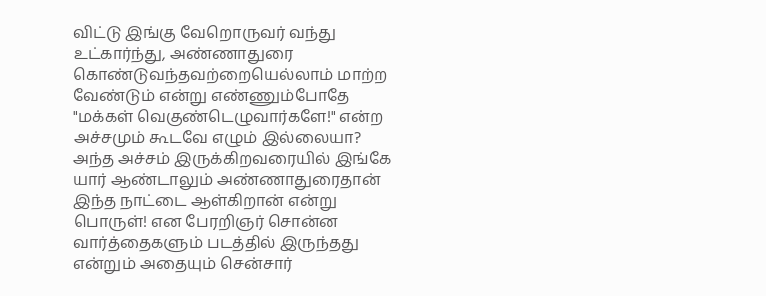விட்டு இங்கு வேறொருவர் வந்து உட்கார்ந்து, அண்ணாதுரை கொண்டுவந்தவற்றையெல்லாம் மாற்ற வேண்டும் என்று எண்ணும்போதே "மக்கள் வெகுண்டெழுவார்களே!" என்ற அச்சமும் கூடவே எழும் இல்லையா? அந்த அச்சம் இருக்கிறவரையில் இங்கே யார் ஆண்டாலும் அண்ணாதுரைதான் இந்த நாட்டை ஆள்கிறான் என்று பொருள்! என பேரறிஞர் சொன்ன வார்த்தைகளும் படத்தில் இருந்தது என்றும் அதையும் சென்சார்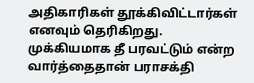அதிகாரிகள் தூக்கிவிட்டார்கள் எனவும் தெரிகிறது.
முக்கியமாக தீ பரவட்டும் என்ற வார்த்தைதான் பராசக்தி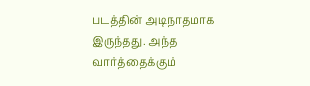படத்தின் அடிநாதமாக இருந்தது. அந்த வார்த்தைக்கும்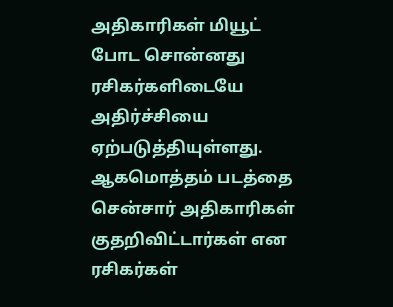அதிகாரிகள் மியூட் போட சொன்னது ரசிகர்களிடையே அதிர்ச்சியை ஏற்படுத்தியுள்ளது. ஆகமொத்தம் படத்தை சென்சார் அதிகாரிகள் குதறிவிட்டார்கள் என ரசிகர்கள்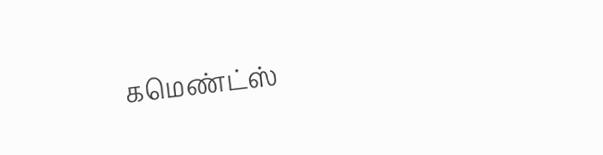கமெண்ட்ஸ்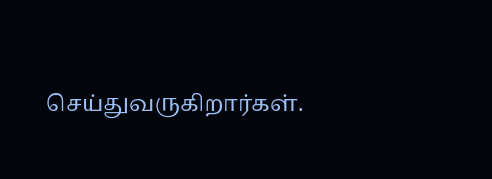செய்துவருகிறார்கள்.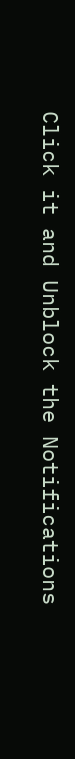Click it and Unblock the Notifications